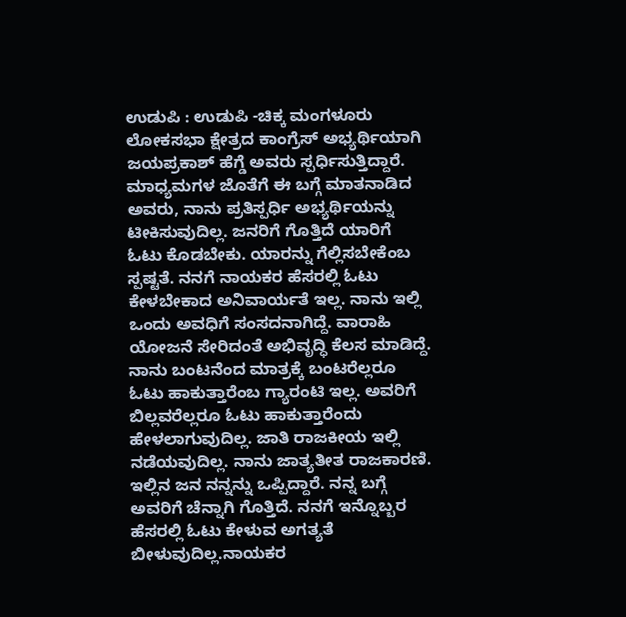ಉಡುಪಿ : ಉಡುಪಿ -ಚಿಕ್ಕ ಮಂಗಳೂರು ಲೋಕಸಭಾ ಕ್ಷೇತ್ರದ ಕಾಂಗ್ರೆಸ್ ಅಭ್ಯರ್ಥಿಯಾಗಿ ಜಯಪ್ರಕಾಶ್ ಹೆಗ್ಡೆ ಅವರು ಸ್ಪರ್ಧಿಸುತ್ತಿದ್ದಾರೆ. ಮಾಧ್ಯಮಗಳ ಜೊತೆಗೆ ಈ ಬಗ್ಗೆ ಮಾತನಾಡಿದ ಅವರು, ನಾನು ಪ್ರತಿಸ್ಪರ್ಧಿ ಅಭ್ಯರ್ಥಿಯನ್ನು ಟೀಕಿಸುವುದಿಲ್ಲ. ಜನರಿಗೆ ಗೊತ್ತಿದೆ ಯಾರಿಗೆ ಓಟು ಕೊಡಬೇಕು. ಯಾರನ್ನು ಗೆಲ್ಲಿಸಬೇಕೆಂಬ ಸ್ಪಷ್ಟತೆ. ನನಗೆ ನಾಯಕರ ಹೆಸರಲ್ಲಿ ಓಟು ಕೇಳಬೇಕಾದ ಅನಿವಾರ್ಯತೆ ಇಲ್ಲ. ನಾನು ಇಲ್ಲಿ ಒಂದು ಅವಧಿಗೆ ಸಂಸದನಾಗಿದ್ದೆ. ವಾರಾಹಿ ಯೋಜನೆ ಸೇರಿದಂತೆ ಅಭಿವೃದ್ಧಿ ಕೆಲಸ ಮಾಡಿದ್ದೆ. ನಾನು ಬಂಟನೆಂದ ಮಾತ್ರಕ್ಕೆ ಬಂಟರೆಲ್ಲರೂ ಓಟು ಹಾಕುತ್ತಾರೆಂಬ ಗ್ಯಾರಂಟಿ ಇಲ್ಲ. ಅವರಿಗೆ ಬಿಲ್ಲವರೆಲ್ಲರೂ ಓಟು ಹಾಕುತ್ತಾರೆಂದು ಹೇಳಲಾಗುವುದಿಲ್ಲ. ಜಾತಿ ರಾಜಕೀಯ ಇಲ್ಲಿ ನಡೆಯವುದಿಲ್ಲ. ನಾನು ಜಾತ್ಯತೀತ ರಾಜಕಾರಣಿ. ಇಲ್ಲಿನ ಜನ ನನ್ನನ್ನು ಒಪ್ಪಿದ್ದಾರೆ. ನನ್ನ ಬಗ್ಗೆ ಅವರಿಗೆ ಚೆನ್ನಾಗಿ ಗೊತ್ತಿದೆ. ನನಗೆ ಇನ್ನೊಬ್ಬರ ಹೆಸರಲ್ಲಿ ಓಟು ಕೇಳುವ ಅಗತ್ಯತೆ ಬೀಳುವುದಿಲ್ಲ.ನಾಯಕರ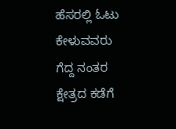ಹೆಸರಲ್ಲಿ ಓಟು ಕೇಳುವವರು ಗೆದ್ದ ನಂತರ ಕ್ಷೇತ್ರದ ಕಡೆಗೆ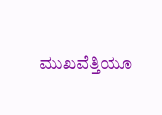ಮುಖವೆತ್ತಿಯೂ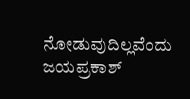ನೋಡುವುದಿಲ್ಲವೆಂದು ಜಯಪ್ರಕಾಶ್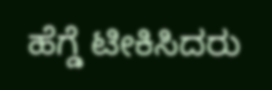ಹೆಗ್ಡೆ ಟೀಕಿಸಿದರು